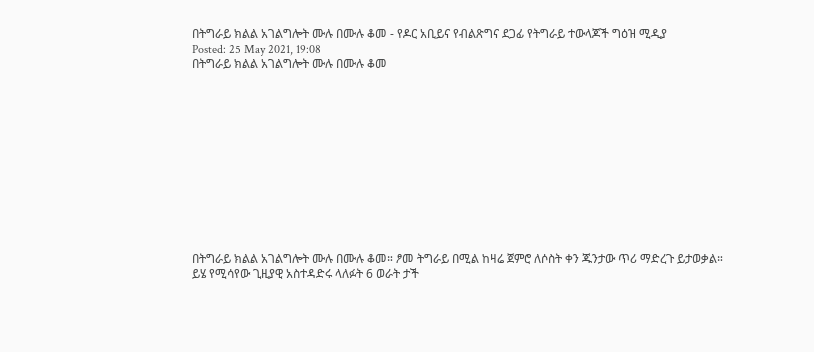በትግራይ ክልል አገልግሎት ሙሉ በሙሉ ቆመ - የዶር አቢይና የብልጽግና ደጋፊ የትግራይ ተውላጆች ግዕዝ ሚዲያ
Posted: 25 May 2021, 19:08
በትግራይ ክልል አገልግሎት ሙሉ በሙሉ ቆመ












በትግራይ ክልል አገልግሎት ሙሉ በሙሉ ቆመ። ፆመ ትግራይ በሚል ከዛሬ ጀምሮ ለሶስት ቀን ጁንታው ጥሪ ማድረጉ ይታወቃል።
ይሄ የሚሳየው ጊዚያዊ አስተዳድሩ ላለፉት 6 ወራት ታች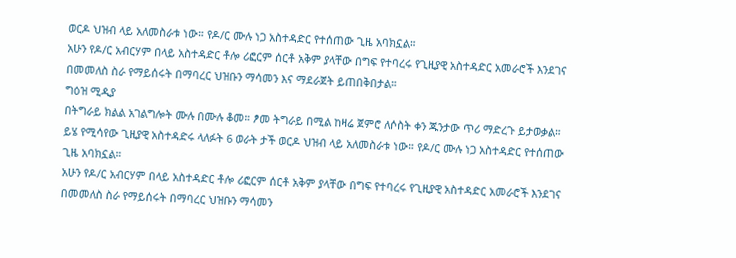ወርዶ ህዝብ ላይ አለመስራቱ ነው። የዶ/ር ሙሉ ነጋ አስተዳድር የተሰጠው ጊዜ አባክኗል።
አሁን የዶ/ር አብርሃም በላይ አስተዳድር ቶሎ ሪፎርም ሰርቶ አቅም ያላቸው በግፍ የተባረሩ የጊዚያዊ አስተዳድር አመራሮች እንደገና በመመለስ ስራ የማይሰሩት በማባረር ህዝቡን ማሳመን እና ማደራጀት ይጠበቅበታል።
ግዕዝ ሚዲያ
በትግራይ ክልል አገልግሎት ሙሉ በሙሉ ቆመ። ፆመ ትግራይ በሚል ከዛሬ ጀምሮ ለሶስት ቀን ጁንታው ጥሪ ማድረጉ ይታወቃል።
ይሄ የሚሳየው ጊዚያዊ አስተዳድሩ ላለፉት 6 ወራት ታች ወርዶ ህዝብ ላይ አለመስራቱ ነው። የዶ/ር ሙሉ ነጋ አስተዳድር የተሰጠው ጊዜ አባክኗል።
አሁን የዶ/ር አብርሃም በላይ አስተዳድር ቶሎ ሪፎርም ሰርቶ አቅም ያላቸው በግፍ የተባረሩ የጊዚያዊ አስተዳድር አመራሮች እንደገና በመመለስ ስራ የማይሰሩት በማባረር ህዝቡን ማሳመን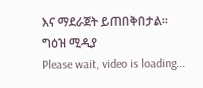እና ማደራጀት ይጠበቅበታል።
ግዕዝ ሚዲያ
Please wait, video is loading...